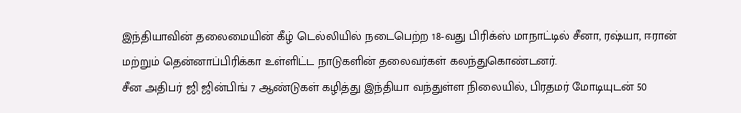இந்தியாவின் தலைமையின் கீழ் டெல்லியில் நடைபெற்ற 18-வது பிரிக்ஸ் மாநாட்டில் சீனா, ரஷ்யா, ஈரான் மற்றும் தென்னாப்பிரிக்கா உள்ளிட்ட நாடுகளின் தலைவர்கள் கலந்துகொண்டனர்.
சீன அதிபர் ஜி ஜின்பிங் 7 ஆண்டுகள் கழித்து இந்தியா வந்துள்ள நிலையில், பிரதமர் மோடியுடன் 50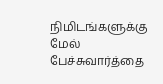நிமிடங்களுக்கு மேல் பேச்சுவார்த்தை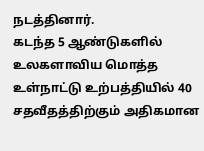நடத்தினார்.
கடந்த 5 ஆண்டுகளில் உலகளாவிய மொத்த உள்நாட்டு உற்பத்தியில் 40 சதவீதத்திற்கும் அதிகமான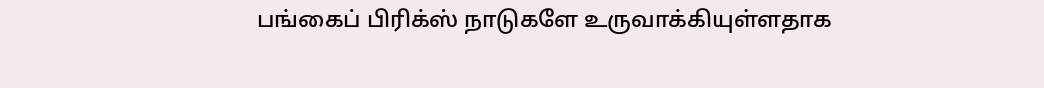பங்கைப் பிரிக்ஸ் நாடுகளே உருவாக்கியுள்ளதாக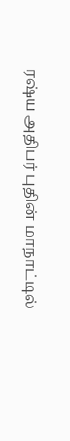ரஷ்ய அதிபர் புதின் மாநாட்டில்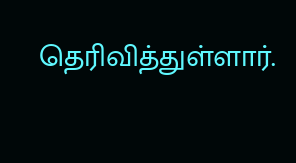தெரிவித்துள்ளார்.